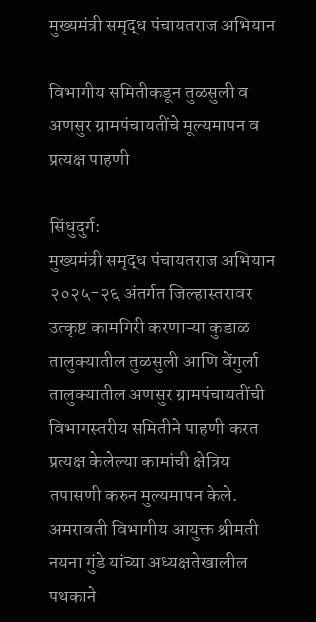मुख्यमंत्री समृद्ध पंचायतराज अभियान

विभागीय समितीकडून तुळसुली व अणसुर ग्रामपंचायतींचे मूल्यमापन व प्रत्यक्ष पाहणी

सिंधुदुर्ग:
मुख्यमंत्री समृद्ध पंचायतराज अभियान २०२५-२६ अंतर्गत जिल्हास्तरावर उत्कृष्ट कामगिरी करणाऱ्या कुडाळ तालुक्यातील तुळसुली आणि वेंगुर्ला तालुक्यातील अणसुर ग्रामपंचायतींची विभागस्तरीय समितीने पाहणी करत प्रत्यक्ष केलेल्या कामांची क्षेत्रिय तपासणी करुन मुल्यमापन केले. अमरावती विभागीय आयुक्त श्रीमती नयना गुंडे यांच्या अध्यक्षतेखालील पथकाने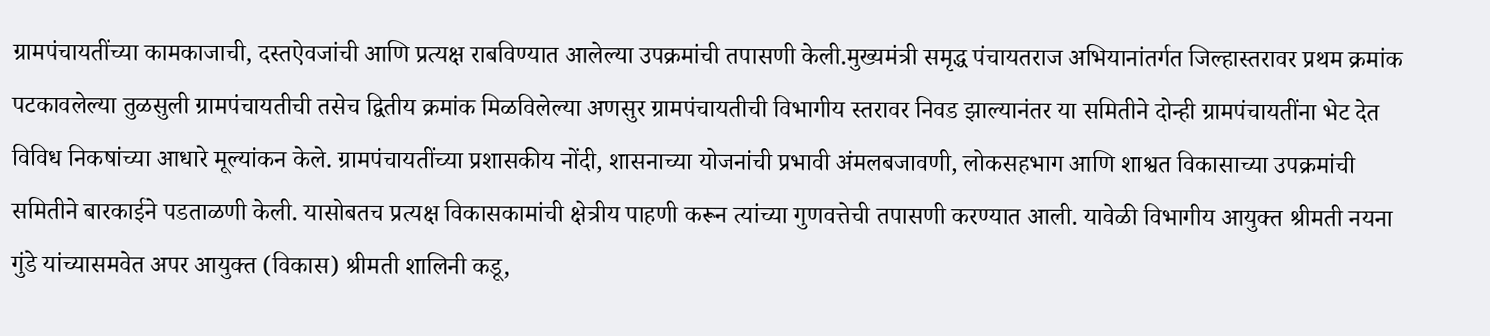ग्रामपंचायतींच्या कामकाजाची, दस्तऐवजांची आणि प्रत्यक्ष राबविण्यात आलेल्या उपक्रमांची तपासणी केली.मुख्यमंत्री समृद्ध पंचायतराज अभियानांतर्गत जिल्हास्तरावर प्रथम क्रमांक पटकावलेल्या तुळसुली ग्रामपंचायतीची तसेच द्वितीय क्रमांक मिळविलेल्या अणसुर ग्रामपंचायतीची विभागीय स्तरावर निवड झाल्यानंतर या समितीने दोन्ही ग्रामपंचायतींना भेट देत विविध निकषांच्या आधारे मूल्यांकन केले. ग्रामपंचायतींच्या प्रशासकीय नोंदी, शासनाच्या योजनांची प्रभावी अंमलबजावणी, लोकसहभाग आणि शाश्वत विकासाच्या उपक्रमांची समितीने बारकाईने पडताळणी केली. यासोबतच प्रत्यक्ष विकासकामांची क्षेत्रीय पाहणी करून त्यांच्या गुणवत्तेची तपासणी करण्यात आली. यावेळी विभागीय आयुक्त श्रीमती नयना गुंडे यांच्यासमवेत अपर आयुक्त (विकास) श्रीमती शालिनी कडू,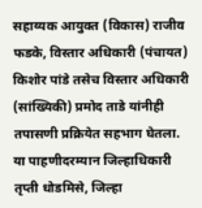सहाय्यक आयुक्त (विकास) राजीव फडके, विस्तार अधिकारी (पंचायत) किशोर पांडे तसेच विस्तार अधिकारी (सांख्यिकी) प्रमोद ताडे यांनीही तपासणी प्रक्रियेत सहभाग घेतला. या पाहणीदरम्यान जिल्हाधिकारी तृप्ती धोडमिसे, जिल्हा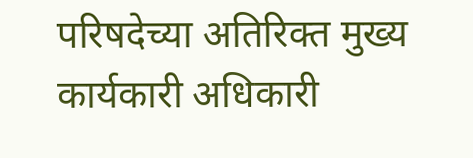परिषदेच्या अतिरिक्त मुख्य कार्यकारी अधिकारी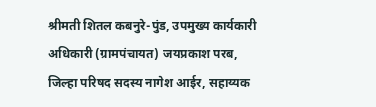श्रीमती शितल कबनुरे-पुंड, उपमुख्य कार्यकारी अधिकारी (ग्रामपंचायत) जयप्रकाश परब, जिल्हा परिषद सदस्य नागेश आईर, सहाय्यक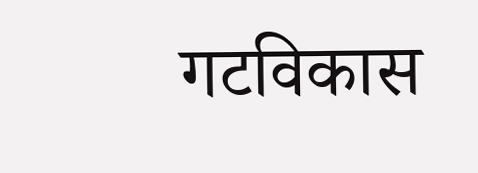गटविकास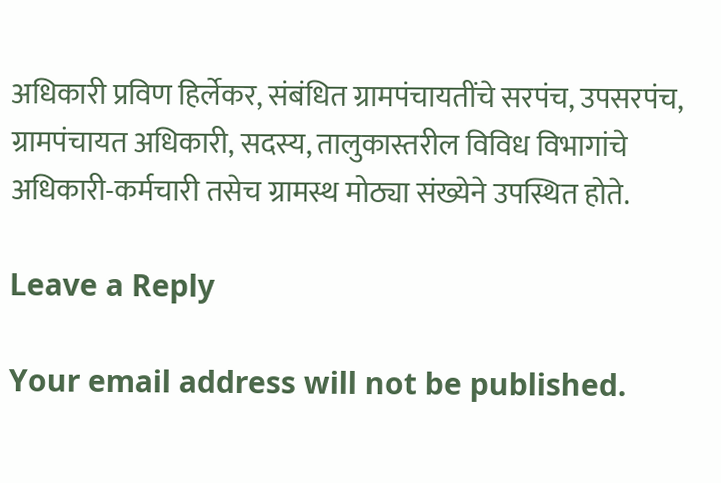अधिकारी प्रविण हिर्लेकर, संबंधित ग्रामपंचायतींचे सरपंच, उपसरपंच, ग्रामपंचायत अधिकारी, सदस्य, तालुकास्तरील विविध विभागांचे अधिकारी-कर्मचारी तसेच ग्रामस्थ मोठ्या संख्येने उपस्थित होते.

Leave a Reply

Your email address will not be published.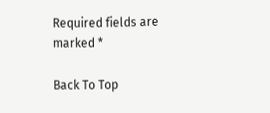Required fields are marked *

Back To Top